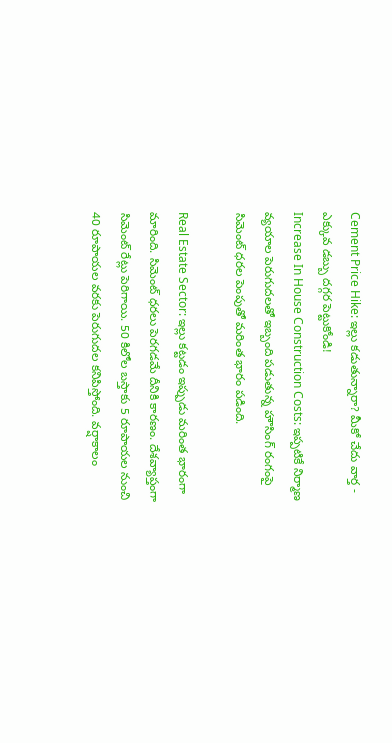Cement Price Hike: ఇల్లు కడుతున్నారా? మీకో చేదు వార్త - ఎక్కువ డబ్బు దగ్గర పెట్టుకోండి!
Increase In House Construction Costs: ఇప్పటికే నిర్మాణ వ్యయాల పెరుగుదలతో ఇబ్బంది పడుతున్న హౌసింగ్ రంగంపై సిమెంట్ ధరల పెంపుతో మరింత భారం పడింది.

Real Estate Sector: ఇల్లు కట్టడం ఇప్పుడు మరింత భారంగా మారింది. సిమెంట్ ధరలు పెరగడమే దీనికి కారణం. దేశవ్యాప్తంగా సిమెంట్ రేట్లు పెరిగాయి. 50 కిలోల బస్తాకు 5 రూపాయల నుంచి 40 రూపాయల వరకు పెరుగుదల కనిపిస్తోంది. వర్షాకాలం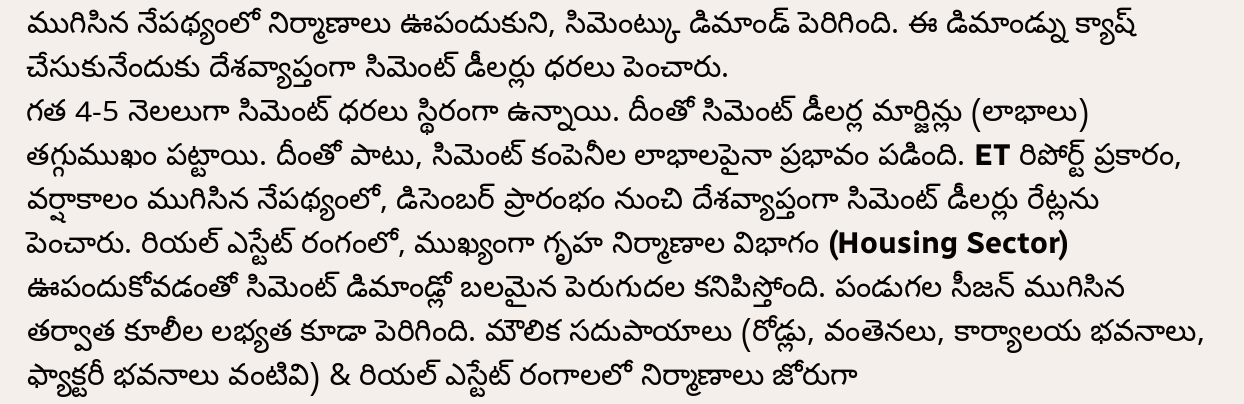ముగిసిన నేపథ్యంలో నిర్మాణాలు ఊపందుకుని, సిమెంట్కు డిమాండ్ పెరిగింది. ఈ డిమాండ్ను క్యాష్ చేసుకునేందుకు దేశవ్యాప్తంగా సిమెంట్ డీలర్లు ధరలు పెంచారు.
గత 4-5 నెలలుగా సిమెంట్ ధరలు స్థిరంగా ఉన్నాయి. దీంతో సిమెంట్ డీలర్ల మార్జిన్లు (లాభాలు) తగ్గుముఖం పట్టాయి. దీంతో పాటు, సిమెంట్ కంపెనీల లాభాలపైనా ప్రభావం పడింది. ET రిపోర్ట్ ప్రకారం, వర్షాకాలం ముగిసిన నేపథ్యంలో, డిసెంబర్ ప్రారంభం నుంచి దేశవ్యాప్తంగా సిమెంట్ డీలర్లు రేట్లను పెంచారు. రియల్ ఎస్టేట్ రంగంలో, ముఖ్యంగా గృహ నిర్మాణాల విభాగం (Housing Sector) ఊపందుకోవడంతో సిమెంట్ డిమాండ్లో బలమైన పెరుగుదల కనిపిస్తోంది. పండుగల సీజన్ ముగిసిన తర్వాత కూలీల లభ్యత కూడా పెరిగింది. మౌలిక సదుపాయాలు (రోడ్లు, వంతెనలు, కార్యాలయ భవనాలు, ఫ్యాక్టరీ భవనాలు వంటివి) & రియల్ ఎస్టేట్ రంగాలలో నిర్మాణాలు జోరుగా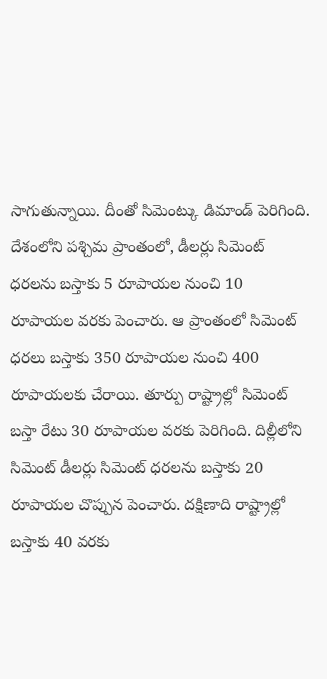సాగుతున్నాయి. దీంతో సిమెంట్కు డిమాండ్ పెరిగింది.
దేశంలోని పశ్చిమ ప్రాంతంలో, డీలర్లు సిమెంట్ ధరలను బస్తాకు 5 రూపాయల నుంచి 10 రూపాయల వరకు పెంచారు. ఆ ప్రాంతంలో సిమెంట్ ధరలు బస్తాకు 350 రూపాయల నుంచి 400 రూపాయలకు చేరాయి. తూర్పు రాష్ట్రాల్లో సిమెంట్ బస్తా రేటు 30 రూపాయల వరకు పెరిగింది. దిల్లీలోని సిమెంట్ డీలర్లు సిమెంట్ ధరలను బస్తాకు 20 రూపాయల చొప్పున పెంచారు. దక్షిణాది రాష్ట్రాల్లో బస్తాకు 40 వరకు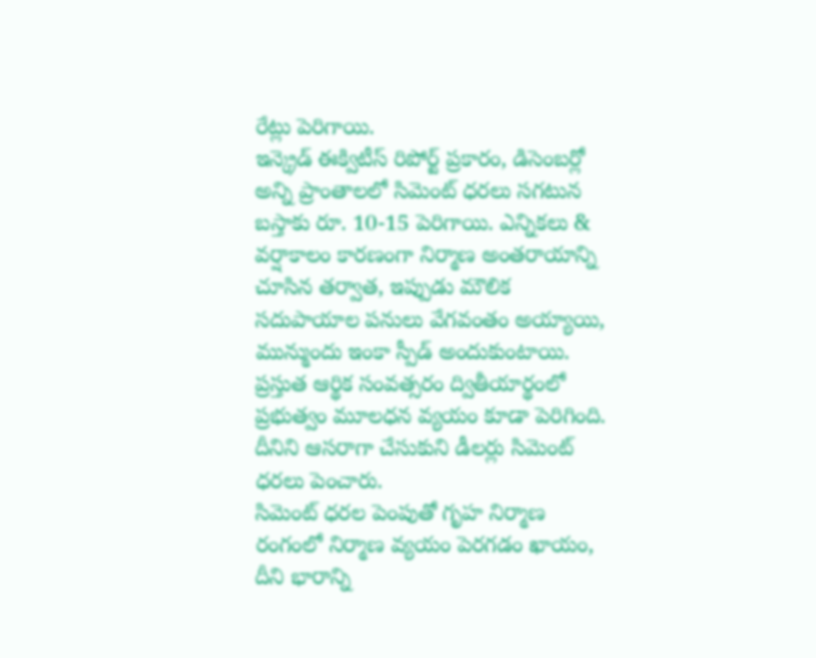రేట్లు పెరిగాయి.
ఇన్క్రెడ్ ఈక్విటీస్ రిపోర్ట్ ప్రకారం, డిసెంబర్లో అన్ని ప్రాంతాలలో సిమెంట్ ధరలు సగటున బస్తాకు రూ. 10-15 పెరిగాయి. ఎన్నికలు & వర్షాకాలం కారణంగా నిర్మాణ అంతరాయాన్ని చూసిన తర్వాత, ఇప్పుడు మౌలిక సదుపాయాల పనులు వేగవంతం అయ్యాయి, మున్ముందు ఇంకా స్పీడ్ అందుకుంటాయి. ప్రస్తుత ఆర్థిక సంవత్సరం ద్వితీయార్థంలో ప్రభుత్వం మూలధన వ్యయం కూడా పెరిగింది. దీనిని ఆసరాగా చేసుకుని డీలర్లు సిమెంట్ ధరలు పెంచారు.
సిమెంట్ ధరల పెంపుతో గృహ నిర్మాణ రంగంలో నిర్మాణ వ్యయం పెరగడం ఖాయం, దీని భారాన్ని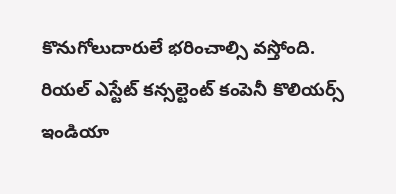కొనుగోలుదారులే భరించాల్సి వస్తోంది. రియల్ ఎస్టేట్ కన్సల్టెంట్ కంపెనీ కొలియర్స్ ఇండియా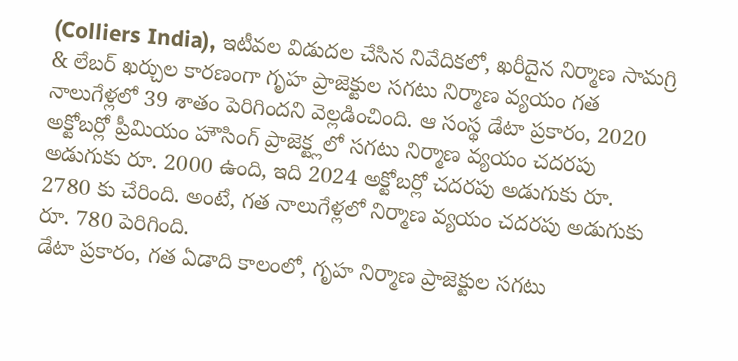(Colliers India), ఇటీవల విడుదల చేసిన నివేదికలో, ఖరీదైన నిర్మాణ సామగ్రి & లేబర్ ఖర్చుల కారణంగా గృహ ప్రాజెక్టుల సగటు నిర్మాణ వ్యయం గత నాలుగేళ్లలో 39 శాతం పెరిగిందని వెల్లడించింది. ఆ సంస్థ డేటా ప్రకారం, 2020 అక్టోబర్లో ప్రీమియం హౌసింగ్ ప్రాజెక్ట్లలో సగటు నిర్మాణ వ్యయం చదరపు అడుగుకు రూ. 2000 ఉంది, ఇది 2024 అక్టోబర్లో చదరపు అడుగుకు రూ. 2780 కు చేరింది. అంటే, గత నాలుగేళ్లలో నిర్మాణ వ్యయం చదరపు అడుగుకు రూ. 780 పెరిగింది.
డేటా ప్రకారం, గత ఏడాది కాలంలో, గృహ నిర్మాణ ప్రాజెక్టుల సగటు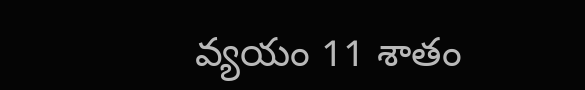వ్యయం 11 శాతం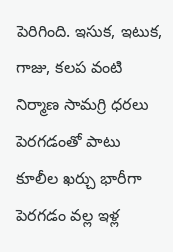పెరిగింది. ఇసుక, ఇటుక, గాజు, కలప వంటి నిర్మాణ సామగ్రి ధరలు పెరగడంతో పాటు కూలీల ఖర్చు భారీగా పెరగడం వల్ల ఇళ్ల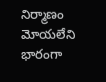నిర్మాణం మోయలేని భారంగా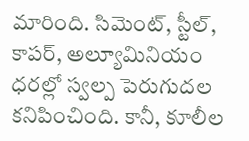మారింది. సిమెంట్, స్టీల్, కాపర్, అల్యూమినియం ధరల్లో స్వల్ప పెరుగుదల కనిపించింది. కానీ, కూలీల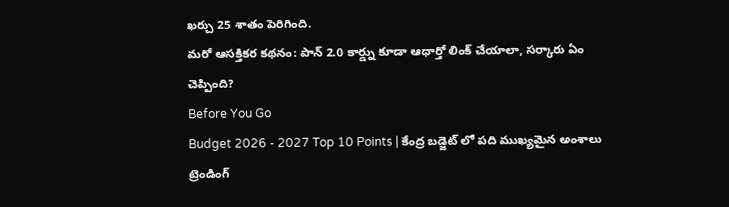ఖర్చు 25 శాతం పెరిగింది.
మరో ఆసక్తికర కథనం: పాన్ 2.0 కార్డ్ను కూడా ఆధార్తో లింక్ చేయాలా, సర్కారు ఏం చెప్పింది?
Before You Go
Budget 2026 - 2027 Top 10 Points | కేంద్ర బడ్జెట్ లో పది ముఖ్యమైన అంశాలు
ట్రెండింగ్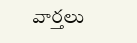వార్తలు